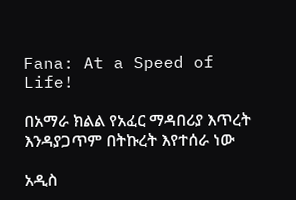Fana: At a Speed of Life!

በአማራ ክልል የአፈር ማዳበሪያ እጥረት እንዳያጋጥም በትኩረት እየተሰራ ነው

አዲስ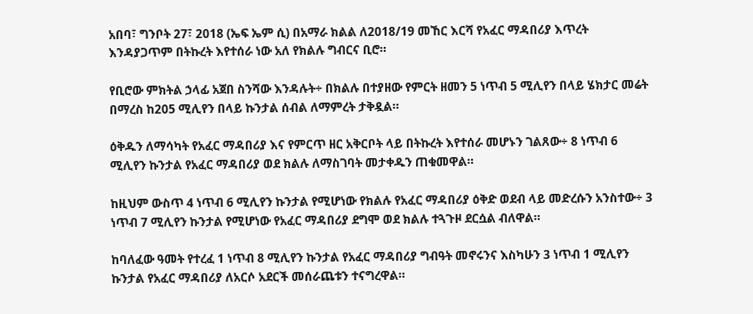አበባ፣ ግንቦት 27፣ 2018 (ኤፍ ኤም ሲ) በአማራ ክልል ለ2018/19 መኸር እርሻ የአፈር ማዳበሪያ እጥረት እንዳያጋጥም በትኩረት እየተሰራ ነው አለ የክልሉ ግብርና ቢሮ።

የቢሮው ምክትል ኃላፊ አጀበ ስንሻው እንዳሉት÷ በክልሉ በተያዘው የምርት ዘመን 5 ነጥብ 5 ሚሊየን በላይ ሄክታር መሬት በማረስ ከ205 ሚሊየን በላይ ኩንታል ሰብል ለማምረት ታቅዷል።

ዕቅዱን ለማሳካት የአፈር ማዳበሪያ እና የምርጥ ዘር አቅርቦት ላይ በትኩረት እየተሰራ መሆኑን ገልጸው÷ 8 ነጥብ 6 ሚሊየን ኩንታል የአፈር ማዳበሪያ ወደ ክልሉ ለማስገባት መታቀዱን ጠቁመዋል።

ከዚህም ውስጥ 4 ነጥብ 6 ሚሊየን ኩንታል የሚሆነው የክልሉ የአፈር ማዳበሪያ ዕቅድ ወደብ ላይ መድረሱን አንስተው÷ 3 ነጥብ 7 ሚሊየን ኩንታል የሚሆነው የአፈር ማዳበሪያ ደግሞ ወደ ክልሉ ተጓጉዞ ደርሷል ብለዋል።

ከባለፈው ዓመት የተረፈ 1 ነጥብ 8 ሚሊየን ኩንታል የአፈር ማዳበሪያ ግብዓት መኖሩንና እስካሁን 3 ነጥብ 1 ሚሊየን ኩንታል የአፈር ማዳበሪያ ለአርሶ አደርች መሰራጨቱን ተናግረዋል።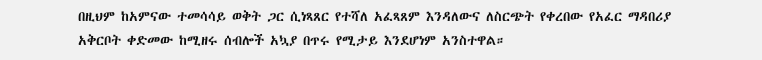በዚህም ከአምናው ተመሳሳይ ወቅት ጋር ሲነጻጸር የተሻለ አፈጻጸም እንዳለውና ለስርጭት የቀረበው የአፈር ማዳበሪያ አቅርቦት ቀድመው ከሚዘሩ ሰብሎች አኳያ በጥሩ የሚታይ እንደሆነም አንስተዋል።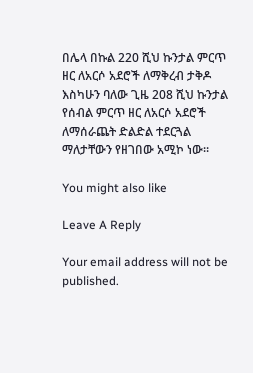በሌላ በኩል 220 ሺህ ኩንታል ምርጥ ዘር ለአርሶ አደሮች ለማቅረብ ታቅዶ እስካሁን ባለው ጊዜ 208 ሺህ ኩንታል የሰብል ምርጥ ዘር ለአርሶ አደሮች ለማሰራጨት ድልድል ተደርጓል ማለታቸውን የዘገበው አሚኮ ነው።

You might also like

Leave A Reply

Your email address will not be published.